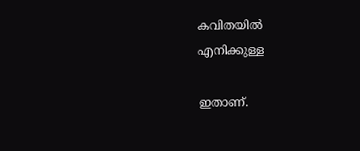കവിതയിൽ
എനിക്കുള്ള

ഇതാണ്.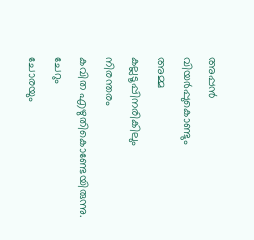അപ്പൻ
വിയർപ്പുകൊണ്ടും
അമ്മ
കല്ലടൂപ്പിനരികിലും
നിരന്തരം
കവിത എഴുതികൊണ്ടേയിരുന്നു.
ചേറും
ചോരയും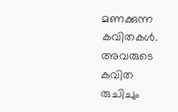മണക്കുന്ന
കവിതകൾ.
അവരുടെ കവിത
രുചിചും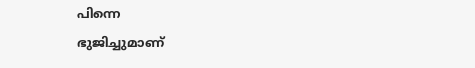പിന്നെ
ഭുജിച്ചുമാണ്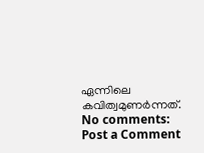ഏന്നിലെ കവിത്വമുണർന്നത്.
No comments:
Post a Comment